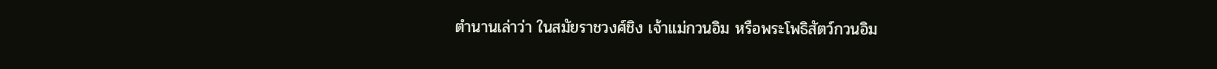ตำนานเล่าว่า ในสมัยราชวงศ์ชิง เจ้าแม่กวนอิม หรือพระโพธิสัตว์กวนอิม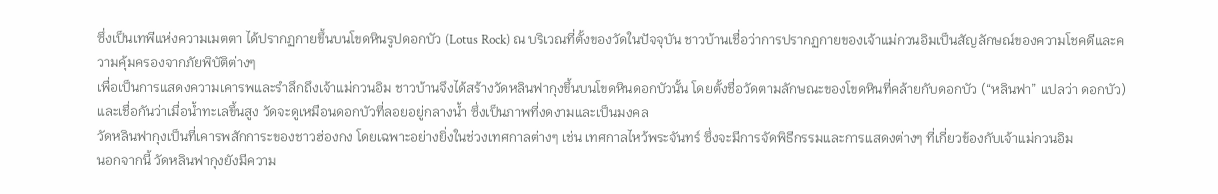ซึ่งเป็นเทพีแห่งความเมตตา ได้ปรากฏกายขึ้นบนโขดหินรูปดอกบัว (Lotus Rock) ณ บริเวณที่ตั้งของวัดในปัจจุบัน ชาวบ้านเชื่อว่าการปรากฏกายของเจ้าแม่กวนอิมเป็นสัญลักษณ์ของความโชคดีและความคุ้มครองจากภัยพิบัติต่างๆ
เพื่อเป็นการแสดงความเคารพและรำลึกถึงเจ้าแม่กวนอิม ชาวบ้านจึงได้สร้างวัดหลินฟากุงขึ้นบนโขดหินดอกบัวนั้น โดยตั้งชื่อวัดตามลักษณะของโขดหินที่คล้ายกับดอกบัว (“หลินฟา” แปลว่า ดอกบัว) และเชื่อกันว่าเมื่อน้ำทะเลขึ้นสูง วัดจะดูเหมือนดอกบัวที่ลอยอยู่กลางน้ำ ซึ่งเป็นภาพที่งดงามและเป็นมงคล
วัดหลินฟากุงเป็นที่เคารพสักการะของชาวฮ่องกง โดยเฉพาะอย่างยิ่งในช่วงเทศกาลต่างๆ เช่น เทศกาลไหว้พระจันทร์ ซึ่งจะมีการจัดพิธีกรรมและการแสดงต่างๆ ที่เกี่ยวข้องกับเจ้าแม่กวนอิม
นอกจากนี้ วัดหลินฟากุงยังมีความ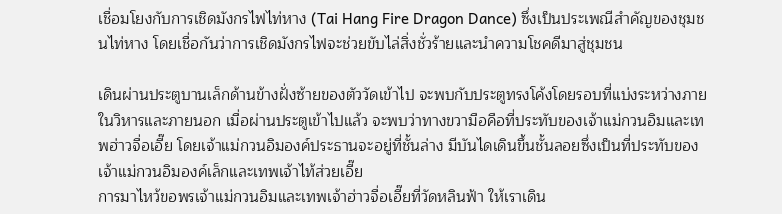เชื่อมโยงกับการเชิดมังกรไฟไท่หาง (Tai Hang Fire Dragon Dance) ซึ่งเป็นประเพณีสำคัญของชุมชนไท่หาง โดยเชื่อกันว่าการเชิดมังกรไฟจะช่วยขับไล่สิ่งชั่วร้ายและนำความโชคดีมาสู่ชุมชน

เดินผ่านประตูบานเล็กด้านข้างฝั่งซ้ายของตัววัดเข้าไป จะพบกับประตูทรงโค้งโดยรอบที่แบ่งระหว่างภายในวิหารและภายนอก เมื่อผ่านประตูเข้าไปแล้ว จะพบว่าทางขวามือคือที่ประทับของเจ้าแม่กวนอิมและเทพฮ่าวจื่อเอี๊ย โดยเจ้าแม่กวนอิมองค์ประธานจะอยู่ที่ชั้นล่าง มีบันไดเดินขึ้นชั้นลอยซึ่งเป็นที่ประทับของเจ้าแม่กวนอิมองค์เล็กและเทพเจ้าไท้ส่วยเอี๊ย
การมาไหว้ขอพรเจ้าแม่กวนอิมและเทพเจ้าฮ่าวจื่อเอี๊ยที่วัดหลินฟ้า ให้เราเดิน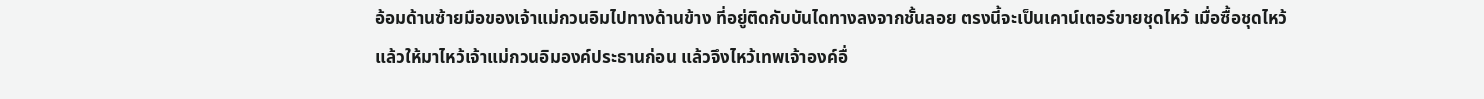อ้อมด้านซ้ายมือของเจ้าแม่กวนอิมไปทางด้านข้าง ที่อยู่ติดกับบันไดทางลงจากชั้นลอย ตรงนี้จะเป็นเคาน์เตอร์ขายชุดไหว้ เมื่อซื้อชุดไหว้แล้วให้มาไหว้เจ้าแม่กวนอิมองค์ประธานก่อน แล้วจึงไหว้เทพเจ้าองค์อื่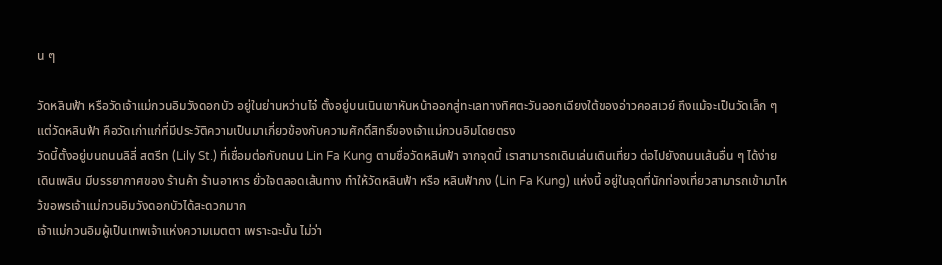น ๆ

วัดหลินฟ้า หรือวัดเจ้าแม่กวนอิมวังดอกบัว อยู่ในย่านหว่านไจ๋ ตั้งอยู่บนเนินเขาหันหน้าออกสู่ทะเลทางทิศตะวันออกเฉียงใต้ของอ่าวคอสเวย์ ถึงแม้จะเป็นวัดเล็ก ๆ แต่วัดหลินฟ้า คือวัดเก่าแก่ที่มีประวัติความเป็นมาเกี่ยวข้องกับความศักดิ์สิทธิ์ของเจ้าแม่กวนอิมโดยตรง
วัดนี้ตั้งอยู่บนถนนลิลี่ สตรีท (Lily St.) ที่เชื่อมต่อกับถนน Lin Fa Kung ตามชื่อวัดหลินฟ้า จากจุดนี้ เราสามารถเดินเล่นเดินเที่ยว ต่อไปยังถนนเส้นอื่น ๆ ได้ง่าย เดินเพลิน มีบรรยากาศของ ร้านค้า ร้านอาหาร ยั่วใจตลอดเส้นทาง ทำให้วัดหลินฟ้า หรือ หลินฟ้ากง (Lin Fa Kung) แห่งนี้ อยู่ในจุดที่นักท่องเที่ยวสามารถเข้ามาไหว้ขอพรเจ้าแม่กวนอิมวังดอกบัวได้สะดวกมาก
เจ้าแม่กวนอิมผู้เป็นเทพเจ้าแห่งความเมตตา เพราะฉะนั้น ไม่ว่า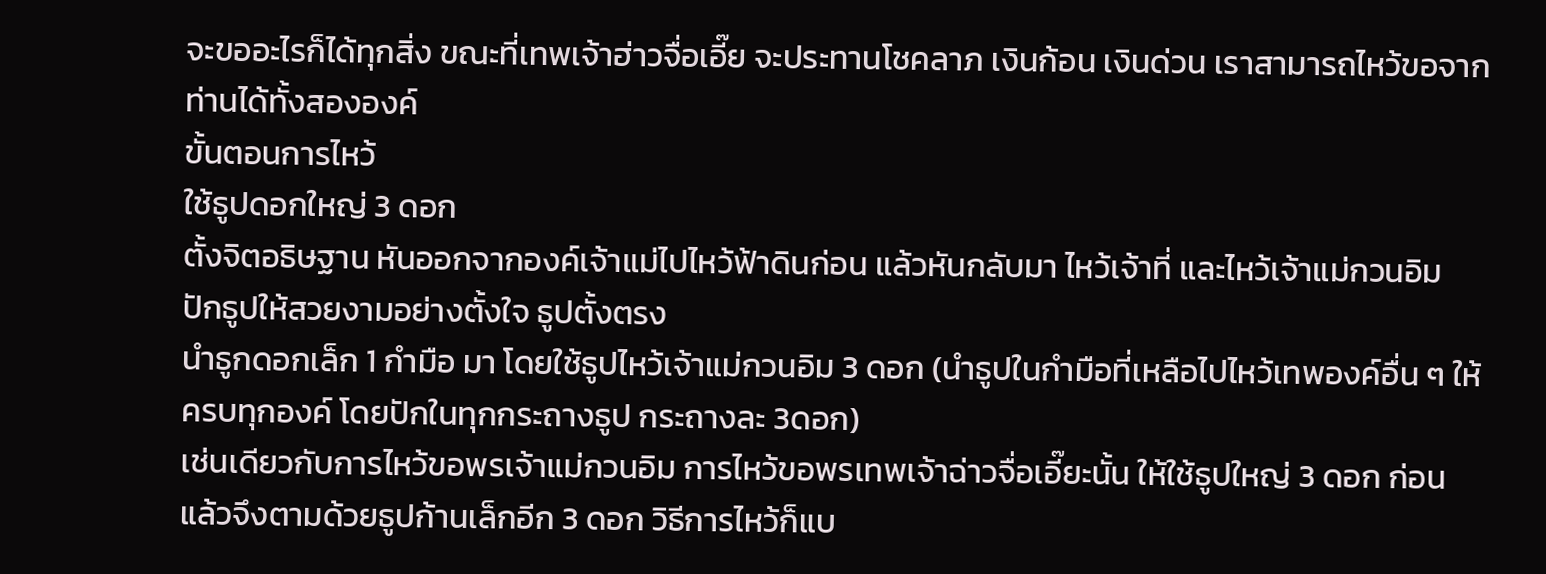จะขออะไรก็ได้ทุกสิ่ง ขณะที่เทพเจ้าฮ่าวจื่อเอี๊ย จะประทานโชคลาภ เงินก้อน เงินด่วน เราสามารถไหว้ขอจากท่านได้ทั้งสององค์
ขั้นตอนการไหว้
ใช้ธูปดอกใหญ่ 3 ดอก
ตั้งจิตอธิษฐาน หันออกจากองค์เจ้าแม่ไปไหว้ฟ้าดินก่อน แล้วหันกลับมา ไหว้เจ้าที่ และไหว้เจ้าแม่กวนอิม
ปักธูปให้สวยงามอย่างตั้งใจ ธูปตั้งตรง
นำธูกดอกเล็ก 1 กำมือ มา โดยใช้ธูปไหว้เจ้าแม่กวนอิม 3 ดอก (นำธูปในกำมือที่เหลือไปไหว้เทพองค์อื่น ๆ ให้ครบทุกองค์ โดยปักในทุกกระถางธูป กระถางละ 3ดอก)
เช่นเดียวกับการไหว้ขอพรเจ้าแม่กวนอิม การไหว้ขอพรเทพเจ้าฉ่าวจื่อเอี๊ยะนั้น ให้ใช้ธูปใหญ่ 3 ดอก ก่อน แล้วจึงตามด้วยธูปก้านเล็กอีก 3 ดอก วิธีการไหว้ก็แบ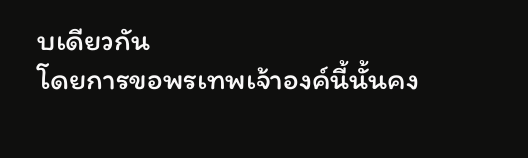บเดียวกัน
โดยการขอพรเทพเจ้าองค์นี้นั้นคง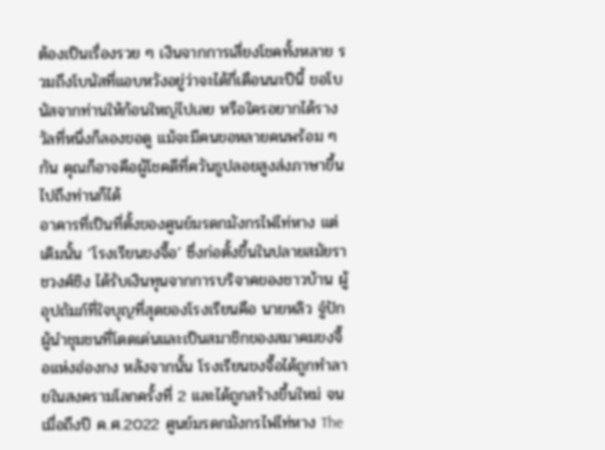ต้องเป็นเรื่องรวย ๆ เงินจากการเสี่ยงโชคทั้งหลาย รวมถึงโบนัสที่แอบหวังอยู่ว่าจะได้กี่เดือนนะปีนี้ ขอโบนัสจากท่านให้ก้อนใหญ่ไปเลย หรือใครอยากได้รางวัลที่หนึ่งก็ลองขอดู แม้จะมีคนขอหลายคนพร้อม ๆ กัน คุณก็อาจคือผู้โชคดีที่ควันธูปลอยสูงส่งภาษาขึ้นไปถึงท่านก็ได้
อาคารที่เป็นที่ตั้งของศูนย์มรดกมังกรไฟไท่หาง แต่เดิมนั้น ‘โรงเรียนขงจื๊อ’ ซึ่งก่อตั้งขึ้นในปลายสมัยราชวงศ์ชิง ได้รับเงินทุนจากการบริจาคของชาวบ้าน ผู้อุปถัมภ์ที่ใจบุญที่สุดของโรงเรียนคือ นายหลิว จู๋ปัก ผู้นำชุมชนที่โดดเด่นและเป็นสมาชิกของสมาคมขงจื๊อแห่งฮ่องกง หลังจากนั้น โรงเรียนขงจื๊อได้ถูกทำลายในสงครามโลกครั้งที่ 2 และได้ถูกสร้างขึ้นใหม่ จนเมื่อถึงปี ค.ศ.2022 ศูนย์มรดกมังกรไฟไท่หาง The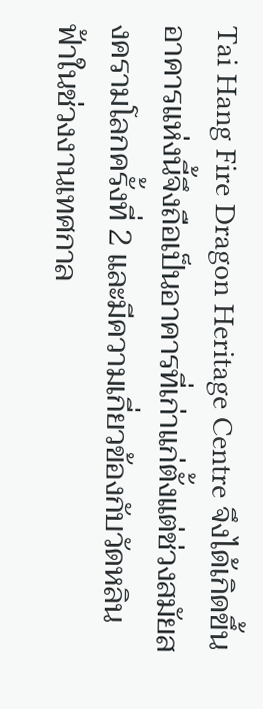Tai Hang Fire Dragon Heritage Centre จึงได้เกิดขึ้น อาคารแห่งนี้จึงถือเป็นอาคารที่เก่าแก่ตั้งแต่ช่วงสมัยสงครามโลกครั้งที่ 2 และมีความเกี่ยวข้องกับวัดหลินฟ้าในช่วงงานเทศกาล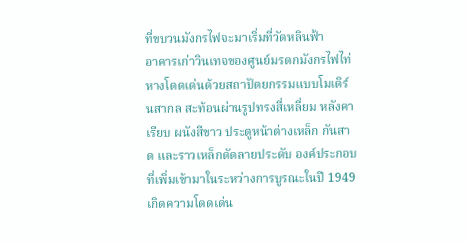ที่ขบวนมังกรไฟจะมาเริ่มที่วัดหลินฟ้า
อาคารเก่าวินเทจของศูนย์มรดกมังกรไฟไท่หางโดดเด่นด้วยสถาปัตยกรรมแบบโมเดิร์นสากล สะท้อนผ่านรูปทรงสี่เหลี่ยม หลังคาเรียบ ผนังสีขาว ประตูหน้าต่างเหล็ก กันสาด และราวเหล็กดัดลายประดับ องค์ประกอบที่เพิ่มเข้ามาในระหว่างการบูรณะในปี 1949 เกิดความโดดเด่น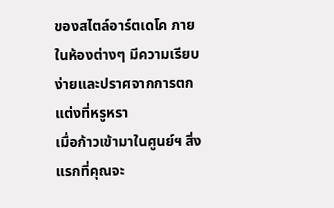ของสไตล์อาร์ตเดโค ภายในห้องต่างๆ มีความเรียบง่ายและปราศจากการตกแต่งที่หรูหรา
เมื่อก้าวเข้ามาในศูนย์ฯ สิ่งแรกที่คุณจะ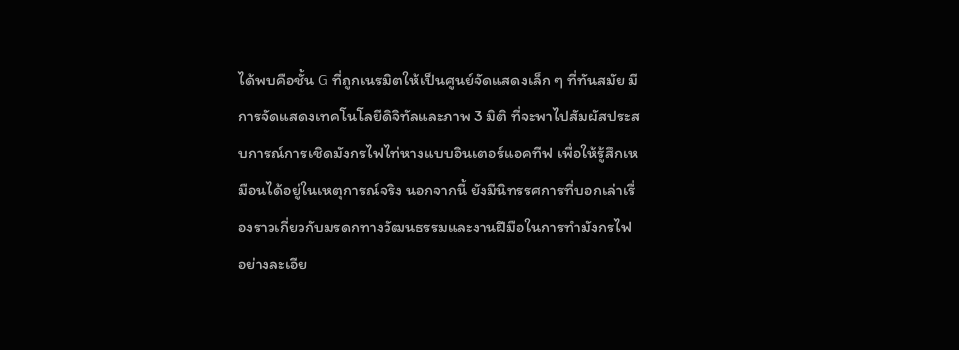ได้พบคือชั้น G ที่ถูกเนรมิตให้เป็นศูนย์จัดแสดงเล็ก ๆ ที่ทันสมัย มีการจัดแสดงเทคโนโลยีดิจิทัลและภาพ 3 มิติ ที่จะพาไปสัมผัสประสบการณ์การเชิดมังกรไฟไท่หางแบบอินเตอร์แอคทีฟ เพื่อให้รู้สึกเหมือนได้อยู่ในเหตุการณ์จริง นอกจากนี้ ยังมีนิทรรศการที่บอกเล่าเรื่องราวเกี่ยวกับมรดกทางวัฒนธรรมและงานฝีมือในการทำมังกรไฟอย่างละเอีย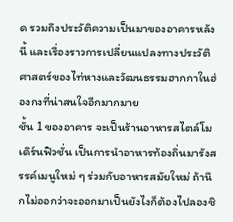ด รวมถึงประวัติความเป็นมาของอาคารหลังนี้ และเรื่องราวการเปลี่ยนแปลงทางประวัติศาสตร์ของไท่หางและวัฒนธรรมฮากกาในฮ่องกงที่น่าสนใจอีกมากมาย
ชั้น 1 ของอาคาร จะเป็นร้านอาหารสไตล์โมเดิร์นฟิวชั่น เป็นการนำอาหารท้องถิ่นมารังสรรค์เมนูใหม่ ๆ ร่วมกับอาหารสมัยใหม่ ถ้านึกไม่ออกว่าจะออกมาเป็นยังไงก็ต้องไปลองชิ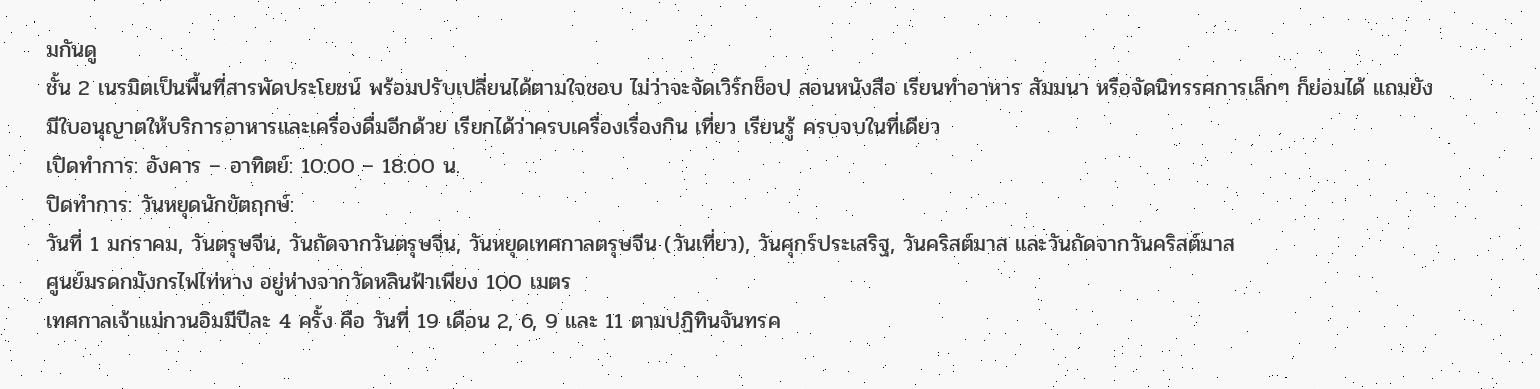มกันดู
ชั้น 2 เนรมิตเป็นพื้นที่สารพัดประโยชน์ พร้อมปรับเปลี่ยนได้ตามใจชอบ ไม่ว่าจะจัดเวิร์กช็อป สอนหนังสือ เรียนทำอาหาร สัมมนา หรือจัดนิทรรศการเล็กๆ ก็ย่อมได้ แถมยังมีใบอนุญาตให้บริการอาหารและเครื่องดื่มอีกด้วย เรียกได้ว่าครบเครื่องเรื่องกิน เที่ยว เรียนรู้ ครบจบในที่เดียว
เปิดทำการ: อังคาร – อาทิตย์: 10:00 – 18:00 น.
ปิดทำการ: วันหยุดนักขัตฤกษ์:
วันที่ 1 มกราคม, วันตรุษจีน, วันถัดจากวันตรุษจีน, วันหยุดเทศกาลตรุษจีน (วันเที่ยว), วันศุกร์ประเสริฐ, วันคริสต์มาส และวันถัดจากวันคริสต์มาส
ศูนย์มรดกมังกรไฟไท่หาง อยู่ห่างจากวัดหลินฟ้าเพียง 100 เมตร
เทศกาลเจ้าแม่กวนอิมมีปีละ 4 ครั้ง คือ วันที่ 19 เดือน 2, 6, 9 และ 11 ตามปฏิทินจันทรค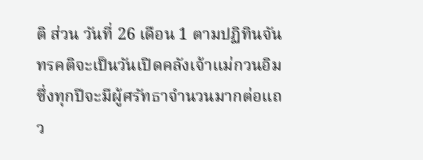ติ ส่วน วันที่ 26 เดือน 1 ตามปฏิทินจันทรคติจะเป็นวันเปิดคลังเจ้าแม่กวนอิม ซึ่งทุกปีจะมีผู้ศรัทธาจำนวนมากต่อแถว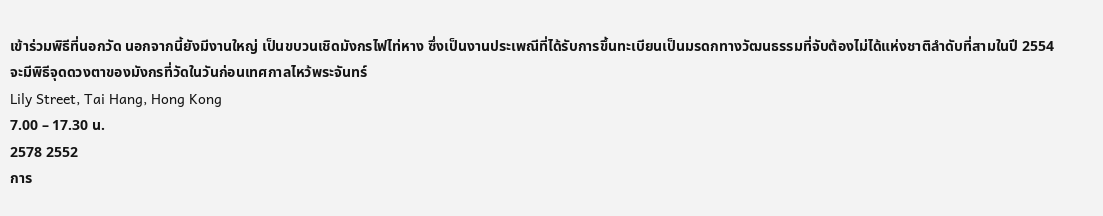เข้าร่วมพิธีที่นอกวัด นอกจากนี้ยังมีงานใหญ่ เป็นขบวนเชิดมังกรไฟไท่หาง ซึ่งเป็นงานประเพณีที่ได้รับการขึ้นทะเบียนเป็นมรดกทางวัฒนธรรมที่จับต้องไม่ได้แห่งชาติลำดับที่สามในปี 2554 จะมีพิธีจุดดวงตาของมังกรที่วัดในวันก่อนเทศกาลไหว้พระจันทร์
Lily Street, Tai Hang, Hong Kong
7.00 – 17.30 น.
2578 2552
การ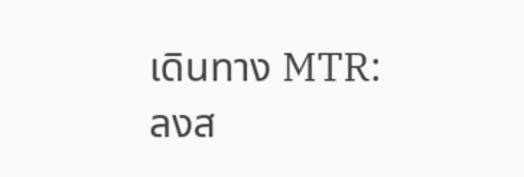เดินทาง MTR: ลงส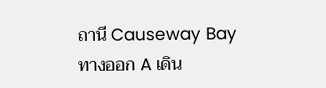ถานี Causeway Bay ทางออก A เดิน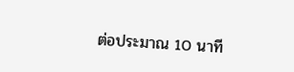ต่อประมาณ 10 นาที